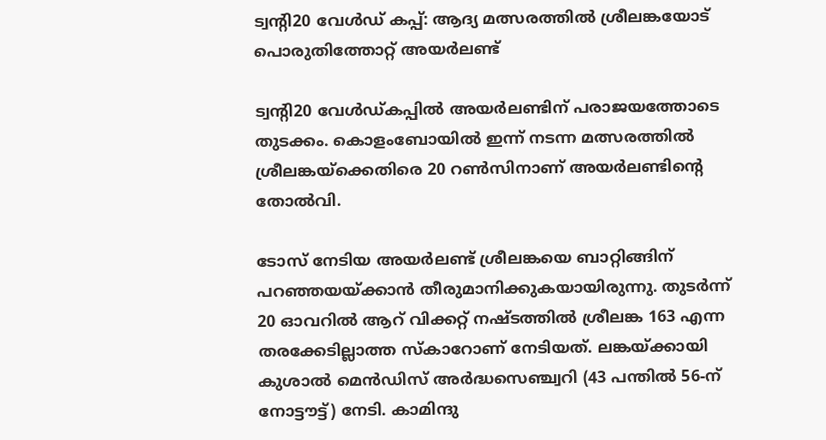ട്വന്റി20 വേൾഡ് കപ്പ്: ആദ്യ മത്സരത്തിൽ ശ്രീലങ്കയോട് പൊരുതിത്തോറ്റ് അയർലണ്ട്

ട്വന്റി20 വേള്‍ഡ്കപ്പില്‍ അയര്‍ലണ്ടിന് പരാജയത്തോടെ തുടക്കം. കൊളംബോയില്‍ ഇന്ന് നടന്ന മത്സരത്തില്‍ ശ്രീലങ്കയ്‌ക്കെതിരെ 20 റണ്‍സിനാണ് അയര്‍ലണ്ടിന്റെ തോല്‍വി.

ടോസ് നേടിയ അയര്‍ലണ്ട് ശ്രീലങ്കയെ ബാറ്റിങ്ങിന് പറഞ്ഞയയ്ക്കാന്‍ തീരുമാനിക്കുകയായിരുന്നു. തുടര്‍ന്ന് 20 ഓവറില്‍ ആറ് വിക്കറ്റ് നഷ്ടത്തില്‍ ശ്രീലങ്ക 163 എന്ന തരക്കേടില്ലാത്ത സ്‌കാറോണ് നേടിയത്. ലങ്കയ്ക്കായി കുശാല്‍ മെന്‍ഡിസ് അര്‍ദ്ധസെഞ്ച്വറി (43 പന്തില്‍ 56-ന് നോട്ടൗട്ട്) നേടി. കാമിന്ദു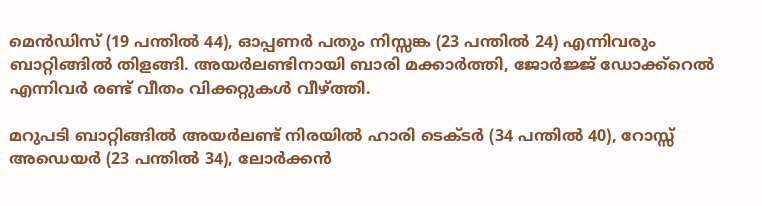മെന്‍ഡിസ് (19 പന്തില്‍ 44), ഓപ്പണര്‍ പതും നിസ്സങ്ക (23 പന്തില്‍ 24) എന്നിവരും ബാറ്റിങ്ങില്‍ തിളങ്ങി. അയര്‍ലണ്ടിനായി ബാരി മക്കാര്‍ത്തി, ജോര്‍ജ്ജ് ഡോക്ക്‌റെല്‍ എന്നിവര്‍ രണ്ട് വീതം വിക്കറ്റുകള്‍ വീഴ്ത്തി.

മറുപടി ബാറ്റിങ്ങില്‍ അയര്‍ലണ്ട് നിരയില്‍ ഹാരി ടെക്ടര്‍ (34 പന്തില്‍ 40), റോസ്സ് അഡെയര്‍ (23 പന്തില്‍ 34), ലോര്‍ക്കന്‍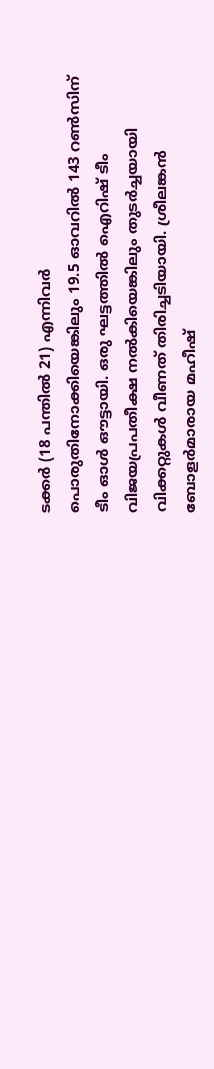ടക്കര്‍ (18 പന്തില്‍ 21) എന്നിവര്‍ പൊരുതിനോക്കിയെങ്കിലും 19.5 ഓവറില്‍ 143 റണ്‍സിന് ടീം ഓള്‍ ഔട്ടായി. ഒരു ഘട്ടത്തില്‍ ഐറിഷ് ടീം വിജയപ്രപതീക്ഷ നല്‍കിയെങ്കിലും തുടര്‍ച്ചയായി വിക്കറ്റുകള്‍ വീണത് തിരിച്ചടിയായി. ശ്രീലങ്കന്‍ ബോളര്‍മാരായ മഹീഷ്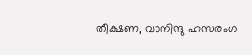തീക്ഷണ, വാനിന്ദു ഹസരംഗ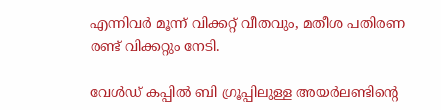എന്നിവര്‍ മൂന്ന് വിക്കറ്റ് വീതവും, മതീശ പതിരണ രണ്ട് വിക്കറ്റും നേടി.

വേള്‍ഡ് കപ്പില്‍ ബി ഗ്രൂപ്പിലുള്ള അയര്‍ലണ്ടിന്റെ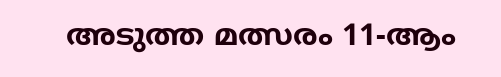അടുത്ത മത്സരം 11-ആം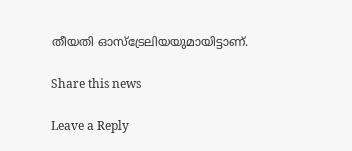തീയതി ഓസ്‌ട്രേലിയയുമായിട്ടാണ്.

Share this news

Leave a Reply